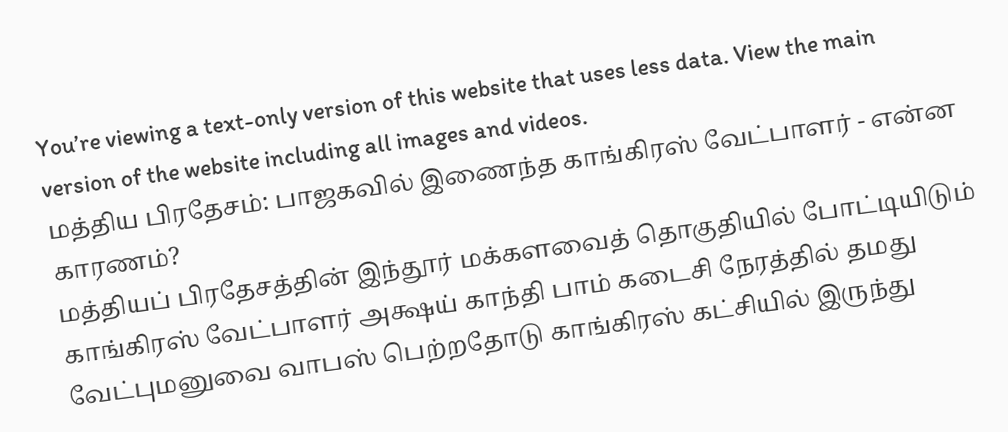You’re viewing a text-only version of this website that uses less data. View the main version of the website including all images and videos.
மத்திய பிரதேசம்: பாஜகவில் இணைந்த காங்கிரஸ் வேட்பாளர் - என்ன காரணம்?
மத்தியப் பிரதேசத்தின் இந்தூர் மக்களவைத் தொகுதியில் போட்டியிடும் காங்கிரஸ் வேட்பாளர் அக்ஷய் காந்தி பாம் கடைசி நேரத்தில் தமது வேட்புமனுவை வாபஸ் பெற்றதோடு காங்கிரஸ் கட்சியில் இருந்து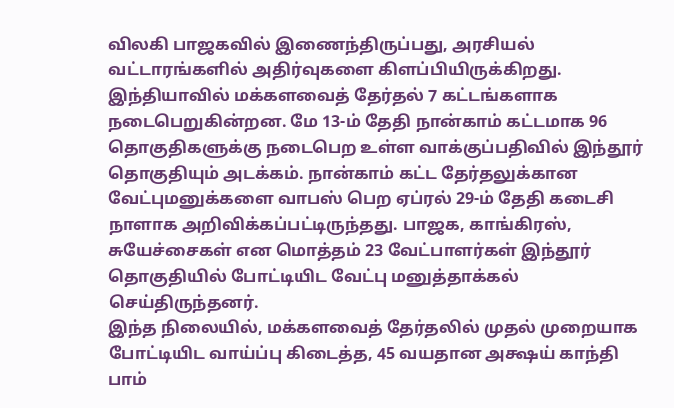விலகி பாஜகவில் இணைந்திருப்பது, அரசியல் வட்டாரங்களில் அதிர்வுகளை கிளப்பியிருக்கிறது.
இந்தியாவில் மக்களவைத் தேர்தல் 7 கட்டங்களாக நடைபெறுகின்றன. மே 13-ம் தேதி நான்காம் கட்டமாக 96 தொகுதிகளுக்கு நடைபெற உள்ள வாக்குப்பதிவில் இந்தூர் தொகுதியும் அடக்கம். நான்காம் கட்ட தேர்தலுக்கான வேட்புமனுக்களை வாபஸ் பெற ஏப்ரல் 29-ம் தேதி கடைசி நாளாக அறிவிக்கப்பட்டிருந்தது. பாஜக, காங்கிரஸ், சுயேச்சைகள் என மொத்தம் 23 வேட்பாளர்கள் இந்தூர் தொகுதியில் போட்டியிட வேட்பு மனுத்தாக்கல் செய்திருந்தனர்.
இந்த நிலையில், மக்களவைத் தேர்தலில் முதல் முறையாக போட்டியிட வாய்ப்பு கிடைத்த, 45 வயதான அக்ஷய் காந்தி பாம்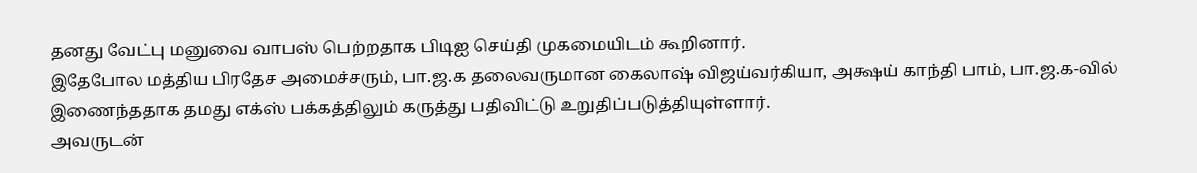தனது வேட்பு மனுவை வாபஸ் பெற்றதாக பிடிஐ செய்தி முகமையிடம் கூறினார்.
இதேபோல மத்திய பிரதேச அமைச்சரும், பா.ஜ.க தலைவருமான கைலாஷ் விஜய்வர்கியா, அக்ஷய் காந்தி பாம், பா.ஜ.க-வில் இணைந்ததாக தமது எக்ஸ் பக்கத்திலும் கருத்து பதிவிட்டு உறுதிப்படுத்தியுள்ளார்.
அவருடன்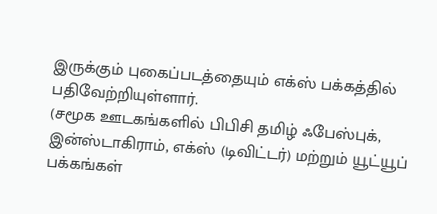இருக்கும் புகைப்படத்தையும் எக்ஸ் பக்கத்தில் பதிவேற்றியுள்ளார்.
(சமூக ஊடகங்களில் பிபிசி தமிழ் ஃபேஸ்புக், இன்ஸ்டாகிராம், எக்ஸ் (டிவிட்டர்) மற்றும் யூட்யூப் பக்கங்கள்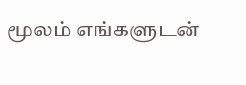மூலம் எங்களுடன்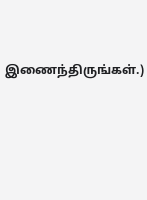இணைந்திருங்கள்.)